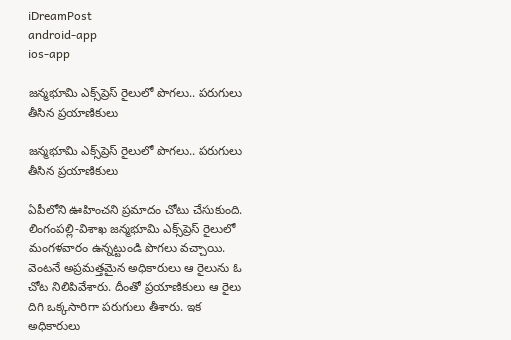iDreamPost
android-app
ios-app

జన్మభూమి ఎక్స్‌ప్రెస్ రైలులో పొగలు.. పరుగులు తీసిన ప్రయాణికులు

జన్మభూమి ఎక్స్‌ప్రెస్ రైలులో పొగలు.. పరుగులు తీసిన ప్రయాణికులు

ఏపీలోని ఊహించని ప్రమాదం చోటు చేసుకుంది. లింగంపల్లి-విశాఖ జన్మభూమి ఎక్స్‌ప్రెస్ రైలులో మంగళవారం ఉన్నట్టుండి పొగలు వచ్చాయి. వెంటనే అప్రమత్తమైన అధికారులు ఆ రైలును ఓ చోట నిలిపివేశారు. దీంతో ప్రయాణికులు ఆ రైలు దిగి ఒక్కసారిగా పరుగులు తీశారు. ఇక అధికారులు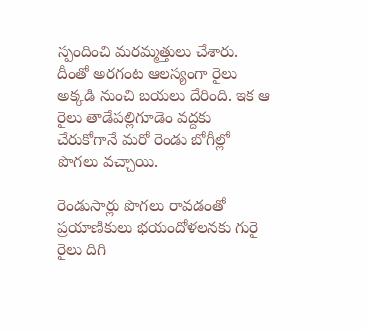స్పందించి మరమ్మత్తులు చేశారు. దీంతో అరగంట ఆలస్యంగా రైలు అక్కడి నుంచి బయలు దేరింది. ఇక ఆ రైలు తాడేపల్లిగూడెం వద్దకు చేరుకోగానే మరో రెండు బోగీల్లో పొగలు వచ్చాయి.

రెండుసార్లు పొగలు రావడంతో ప్రయాణికులు భయందోళలనకు గురై రైలు దిగి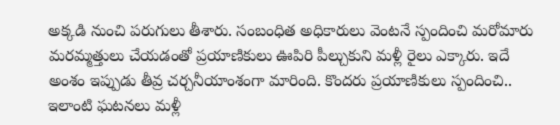అక్కడి నుంచి పరుగులు తీశారు. సంబంధిత అధికారులు వెంటనే స్పందించి మరోమారు మరమ్మత్తులు చేయడంతో ప్రయాణికులు ఊపిరి పీల్చుకుని మళ్లీ రైలు ఎక్కారు. ఇదే అంశం ఇప్పుడు తీవ్ర చర్చనీయాంశంగా మారింది. కొందరు ప్రయాణికులు స్పందించి.. ఇలాంటి ఘటనలు మళ్లీ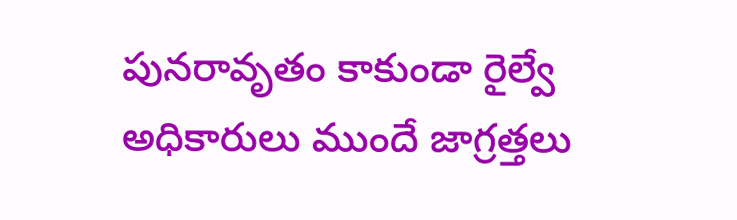పునరావృతం కాకుండా రైల్వే అధికారులు ముందే జాగ్రత్తలు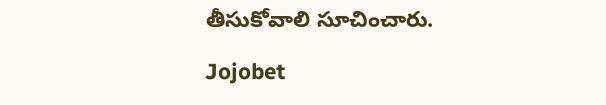తీసుకోవాలి సూచించారు.

Jojobet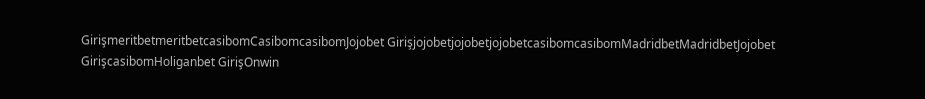GirişmeritbetmeritbetcasibomCasibomcasibomJojobet GirişjojobetjojobetjojobetcasibomcasibomMadridbetMadridbetJojobet GirişcasibomHoliganbet GirişOnwin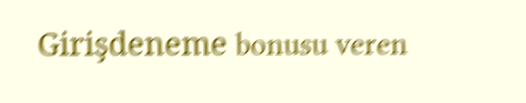Girişdeneme bonusu veren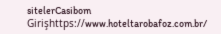sitelerCasibom Girişhttps://www.hoteltarobafoz.com.br/